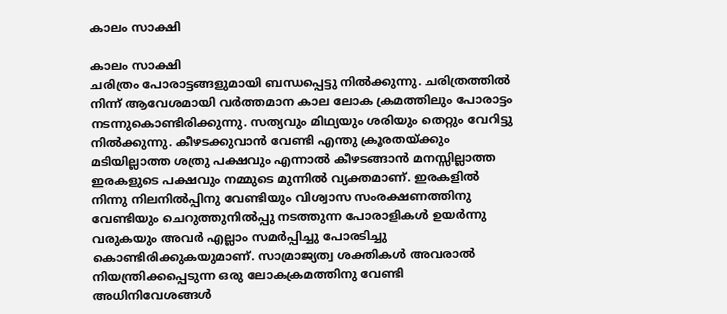കാലം സാക്ഷി

കാലം സാക്ഷി
ചരിത്രം പോരാട്ടങ്ങളുമായി ബന്ധപ്പെട്ടു നില്‍ക്കുന്നു. ചരിത്രത്തില്‍ നിന്ന്‌ ആവേശമായി വര്‍ത്തമാന കാല ലോക ക്രമത്തിലും പോരാട്ടം നടന്നുകൊണ്ടിരിക്കുന്നു. സത്യവും മിഥ്യയും ശരിയും തെറ്റും വേറിട്ടു നില്‍ക്കുന്നു. കീഴടക്കുവാന്‍ വേണ്ടി എന്തു ക്രൂരതയ്‌ക്കും മടിയില്ലാത്ത ശത്രു പക്ഷവും എന്നാല്‍ കീഴടങ്ങാന്‍ മനസ്സില്ലാത്ത ഇരകളുടെ പക്ഷവും നമ്മുടെ മുന്നില്‍ വ്യക്തമാണ്‌. ഇരകളില്‍ നിന്നു നിലനില്‍പ്പിനു വേണ്ടിയും വിശ്വാസ സംരക്ഷണത്തിനു വേണ്ടിയും ചെറുത്തുനില്‍പ്പു നടത്തുന്ന പോരാളികള്‍ ഉയര്‍ന്നു വരുകയും അവര്‍ എല്ലാം സമര്‍പ്പിച്ചു പോരടിച്ചു കൊണ്ടിരിക്കുകയുമാണ്‌. സാമ്രാജ്യത്വ ശക്തികള്‍ അവരാല്‍ നിയന്ത്രിക്കപ്പെടുന്ന ഒരു ലോകക്രമത്തിനു വേണ്ടി അധിനിവേശങ്ങള്‍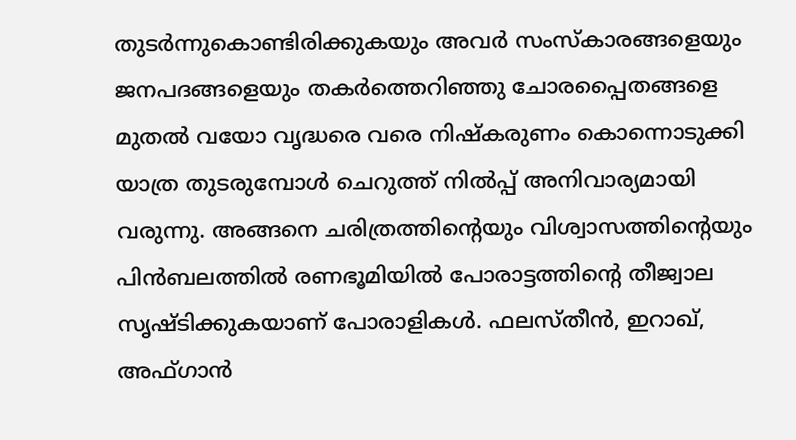തുടര്‍ന്നുകൊണ്ടിരിക്കുകയും അവര്‍ സംസ്‌കാരങ്ങളെയും ജനപദങ്ങളെയും തകര്‍ത്തെറിഞ്ഞു ചോരപ്പൈതങ്ങളെ മുതല്‍ വയോ വൃദ്ധരെ വരെ നിഷ്‌കരുണം കൊന്നൊടുക്കി യാത്ര തുടരുമ്പോള്‍ ചെറുത്ത്‌ നില്‍പ്പ്‌ അനിവാര്യമായി വരുന്നു. അങ്ങനെ ചരിത്രത്തിന്റെയും വിശ്വാസത്തിന്റെയും പിന്‍ബലത്തില്‍ രണഭൂമിയില്‍ പോരാട്ടത്തിന്റെ തീജ്വാല സൃഷ്ടിക്കുകയാണ്‌ പോരാളികള്‍. ഫലസ്‌തീന്‍, ഇറാഖ്‌, അഫ്‌ഗാന്‍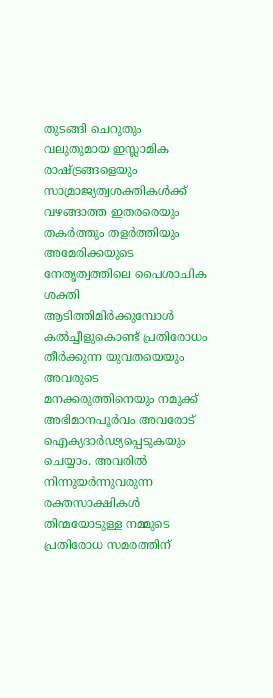തുടങ്ങി ചെറുതും വലുതുമായ ഇസ്ലാമിക രാഷ്ട്രങ്ങളെയും സാമ്രാജ്യത്വശക്തികള്‍ക്ക്‌ വഴങ്ങാത്ത ഇതരരെയും തകര്‍ത്തും തളര്‍ത്തിയും അമേരിക്കയുടെ നേതൃത്വത്തിലെ പൈശാചിക ശക്തി ആടിത്തിമിര്‍ക്കുമ്പോള്‍ കല്‍ച്ചീളുകൊണ്ട്‌ പ്രതിരോധം തീര്‍ക്കുന്ന യുവതയെയും അവരുടെ മനക്കരുത്തിനെയും നമുക്ക്‌ അഭിമാനപൂര്‍വം അവരോട്‌ ഐക്യദാര്‍ഢ്യപ്പെടുകയും ചെയ്യാം. അവരില്‍ നിന്നുയര്‍ന്നുവരുന്ന രക്തസാക്ഷികള്‍ തിന്മയോടുള്ള നമ്മുടെ പ്രതിരോധ സമരത്തിന്‌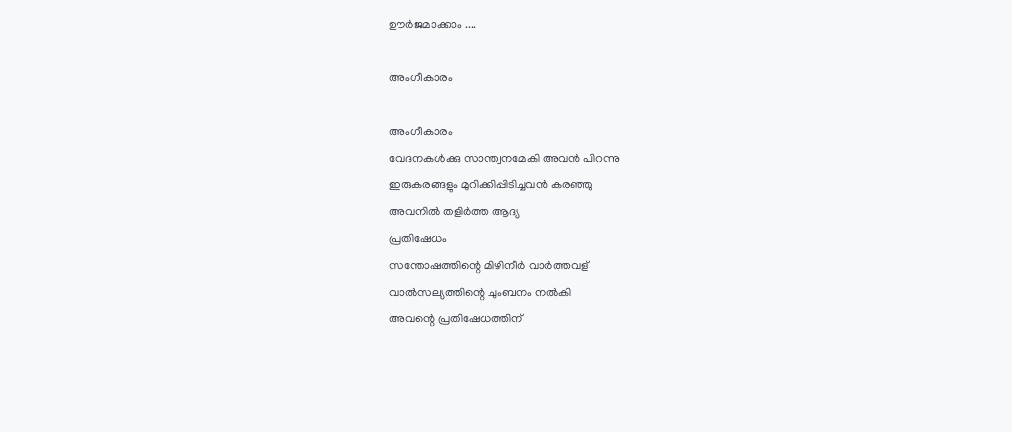ഊര്‍ജമാക്കാം ....

അംഗീകാരം

അംഗീകാരം
വേദനകള്‍ക്കു സാന്ത്വനമേകി അവന്‍ പിറന്നു
ഇരുകരങ്ങളും മുറിക്കിപ്പിടിച്ചവന്‍ കരഞ്ഞു
അവനില്‍ തളിര്‍ത്ത ആദ്യ
പ്രതിഷേധം
സന്തോഷത്തിന്റെ മിഴിനീര്‍ വാര്‍ത്തവള്
വാല്‍സല്യത്തിന്റെ ചുംബനം നല്‍കി
അവന്റെ പ്രതിഷേധത്തിന്‌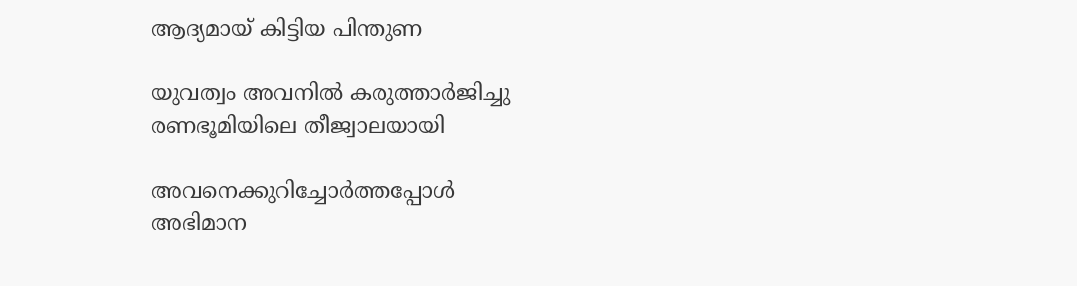ആദ്യമായ്‌ കിട്ടിയ പിന്തുണ

യുവത്വം അവനില്‍ കരുത്താര്‍ജിച്ചു
രണഭൂമിയിലെ തീജ്വാലയായി

അവനെക്കുറിച്ചോര്‍ത്തപ്പോള്‍
അഭിമാന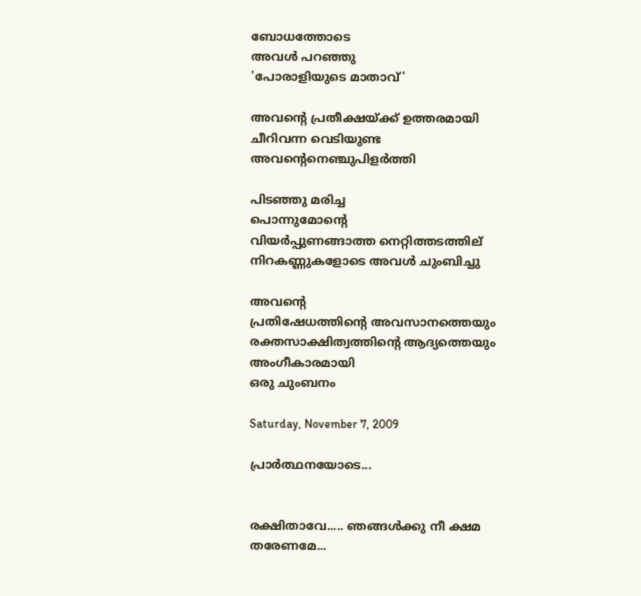ബോധത്തോടെ
അവള്‍ പറഞ്ഞു
'പോരാളിയുടെ മാതാവ്‌'

അവന്റെ പ്രതീക്ഷയ്‌ക്ക്‌ ഉത്തരമായി
ചീറിവന്ന വെടിയുണ്ട
അവന്റെനെഞ്ചുപിളര്‍ത്തി

പിടഞ്ഞു മരിച്ച
പൊന്നുമോന്റെ
വിയര്‍പ്പുണങ്ങാത്ത നെറ്റിത്തടത്തില്
നിറകണ്ണുകളോടെ അവള്‍ ചുംബിച്ചു

അവന്റെ
പ്രതിഷേധത്തിന്റെ അവസാനത്തെയും
രക്തസാക്ഷിത്വത്തിന്റെ ആദ്യത്തെയും
അംഗീകാരമായി
ഒരു ചുംബനം

Saturday, November 7, 2009

പ്രാര്‍ത്ഥനയോടെ...


രക്ഷിതാവേ..... ഞങ്ങള്‍ക്കു നീ ക്ഷമ തരേണമേ...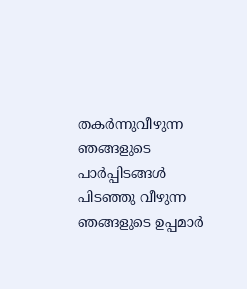തകര്‍ന്നുവീഴുന്ന ഞങ്ങളുടെ പാര്‍പ്പിടങ്ങള്‍
പിടഞ്ഞു വീഴുന്ന ഞങ്ങളുടെ ഉപ്പമാര്‍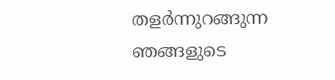തളര്‍ന്നുറങ്ങുന്ന ഞങ്ങളുടെ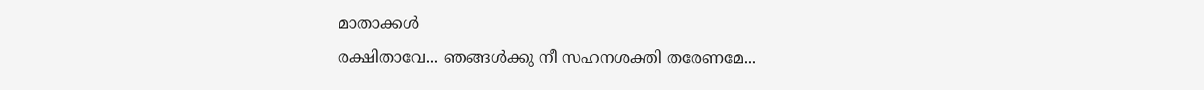മാതാക്കള്‍
രക്ഷിതാവേ... ഞങ്ങള്‍ക്കു നീ സഹനശക്തി തരേണമേ...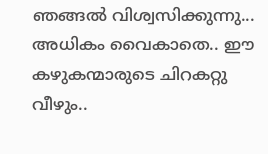ഞങ്ങല്‍ വിശ്വസിക്കുന്നു... അധികം വൈകാതെ.. ഈ കഴുകന്മാരുടെ ചിറകറ്റു വീഴും..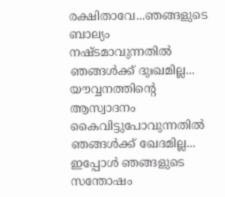രക്ഷിതാവേ...ഞങ്ങളുടെ ബാല്യം നഷ്ടമാവുന്നതില്‍ ഞങ്ങള്‍ക്ക്‌ ദുഃഖമില്ല...
യൗവ്വനത്തിന്റെ ആസ്വാദനം കൈവിട്ടുപോവുന്നതില്‍ ഞങ്ങള്‍ക്ക്‌ ഖേദമില്ല...
ഇപ്പോള്‍ ഞങ്ങളുടെ സന്തോഷം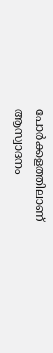പോര്‍ക്കളത്തിലാണ്‌
ആസ്വാദനം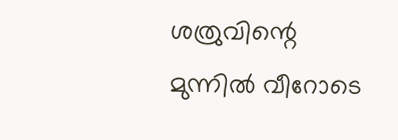ശത്രുവിന്റെ മുന്നില്‍ വീറോടെ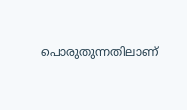പൊരുതുന്നതിലാണ്‌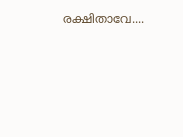രക്ഷിതാവേ....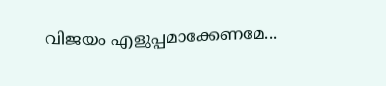വിജയം എളുപ്പമാക്കേണമേ...